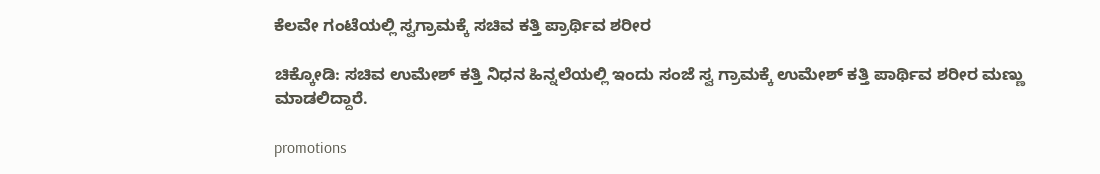ಕೆಲವೇ ಗಂಟೆಯಲ್ಲಿ ಸ್ವಗ್ರಾಮಕ್ಕೆ ಸಚಿವ ಕತ್ತಿ ಪ್ರಾರ್ಥಿವ ಶರೀರ

ಚಿಕ್ಕೋಡಿ: ಸಚಿವ ಉಮೇಶ್ ಕತ್ತಿ ನಿಧನ‌‌ ಹಿನ್ನಲೆಯಲ್ಲಿ ಇಂದು ಸಂಜೆ ಸ್ವ ಗ್ರಾಮಕ್ಕೆ ಉಮೇಶ್ ಕತ್ತಿ ಪಾರ್ಥಿವ ಶರೀರ ಮಣ್ಣು ಮಾಡಲಿದ್ದಾರೆ‌.

promotions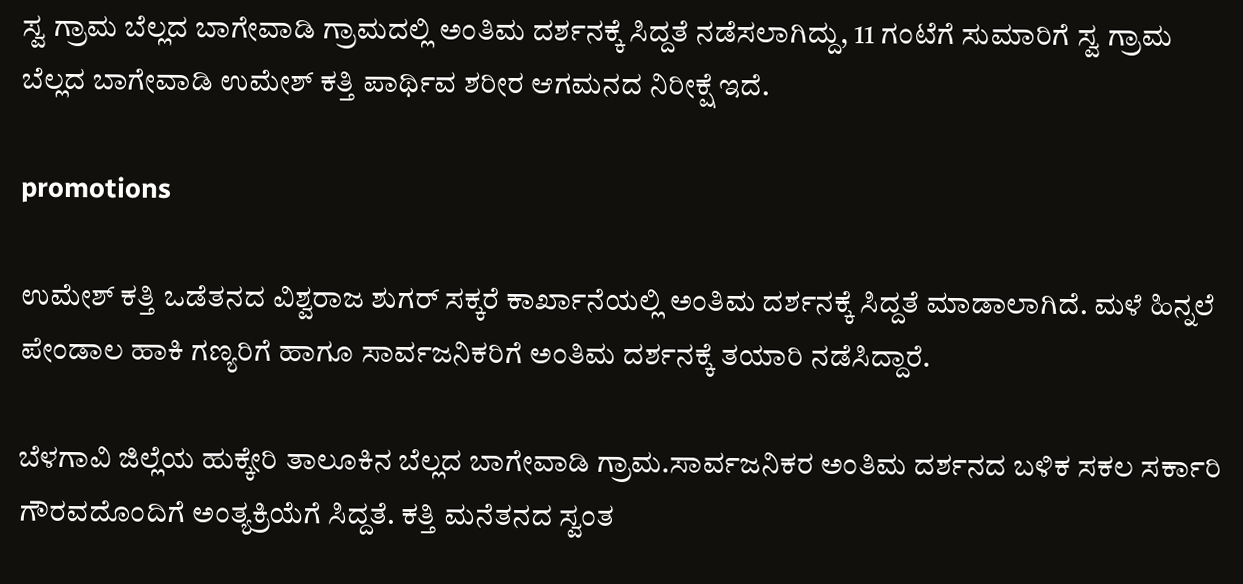ಸ್ವ ಗ್ರಾಮ ಬೆಲ್ಲದ ಬಾಗೇವಾಡಿ ಗ್ರಾಮದಲ್ಲಿ ಅಂತಿಮ ದರ್ಶನಕ್ಕೆ ಸಿದ್ದತೆ ನಡೆಸಲಾಗಿದ್ದು, 11 ಗಂಟೆಗೆ ಸುಮಾರಿಗೆ ಸ್ವ ಗ್ರಾಮ ಬೆಲ್ಲದ ಬಾಗೇವಾಡಿ ಉಮೇಶ್ ಕತ್ತಿ ಪಾರ್ಥಿವ ಶರೀರ ಆಗಮನದ ನಿರೀಕ್ಷೆ ಇದೆ.

promotions

ಉಮೇಶ್ ಕತ್ತಿ ಒಡೆತನದ ವಿಶ್ವರಾಜ ಶುಗರ್ ಸಕ್ಕರೆ ಕಾರ್ಖಾನೆಯಲ್ಲಿ ಅಂತಿಮ ದರ್ಶನಕ್ಕೆ ಸಿದ್ದತೆ ಮಾಡಾಲಾಗಿದೆ‌. ಮಳೆ ಹಿನ್ನಲೆ ಪೇಂಡಾಲ ಹಾಕಿ ಗಣ್ಯರಿಗೆ ಹಾಗೂ ಸಾರ್ವಜನಿಕರಿಗೆ ಅಂತಿಮ ದರ್ಶನಕ್ಕೆ ತಯಾರಿ ನಡೆಸಿದ್ದಾರೆ.

ಬೆಳಗಾವಿ ಜಿಲ್ಲೆಯ ಹುಕ್ಕೇರಿ ತಾಲೂಕಿನ ಬೆಲ್ಲದ ಬಾಗೇವಾಡಿ ಗ್ರಾಮ.ಸಾರ್ವಜನಿಕರ ಅಂತಿಮ ದರ್ಶನದ ಬಳಿಕ ಸಕಲ ಸರ್ಕಾರಿ ಗೌರವದೊಂದಿಗೆ ಅಂತ್ಯಕ್ರಿಯೆಗೆ ಸಿದ್ದತೆ. ಕತ್ತಿ ಮನೆತನದ ಸ್ವಂತ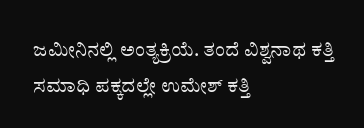ಜಮೀನಿನಲ್ಲಿ ಅಂತ್ಯಕ್ರಿಯೆ. ತಂದೆ ವಿಶ್ವನಾಥ ಕತ್ತಿ ಸಮಾಧಿ ಪಕ್ಕದಲ್ಲೇ ಉಮೇಶ್ ಕತ್ತಿ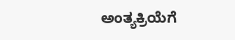ಅಂತ್ಯಕ್ರಿಯೆಗೆ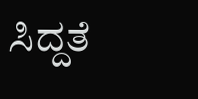ಸಿದ್ದತೆ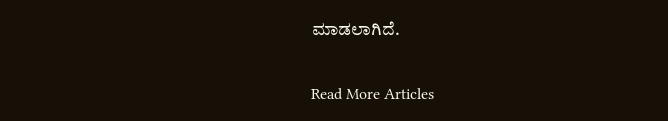ಮಾಡಲಾಗಿದೆ.

Read More Articles